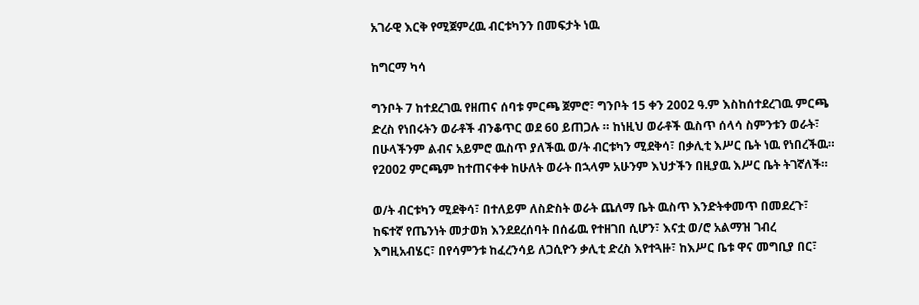አገራዊ እርቅ የሚጀምረዉ ብርቱካንን በመፍታት ነዉ

ከግርማ ካሳ

ግንቦት 7 ከተደረገዉ የዘጠና ሰባቱ ምርጫ ጀምሮ፣ ግንቦት 15 ቀን 2002 ዓ.ም እስከሰተደረገዉ ምርጫ ድረስ የነበሩትን ወራቶች ብንቆጥር ወደ 60 ይጠጋሉ ። ከነዚህ ወራቶች ዉስጥ ሰላሳ ስምንቱን ወራት፣ በሁላችንም ልብና አይምሮ ዉስጥ ያለችዉ ወ/ት ብርቱካን ሚደቅሳ፣ በቃሊቲ እሥር ቤት ነዉ የነበረችዉ። የ2002 ምርጫም ከተጠናቀቀ ከሁለት ወራት በኋላም አሁንም እህታችን በዚያዉ እሥር ቤት ትገኛለች።

ወ/ት ብርቱካን ሚደቅሳ፣ በተለይም ለስድስት ወራት ጨለማ ቤት ዉስጥ እንድትቀመጥ በመደረጉ፣ ከፍተኛ የጤንነት መታወክ እንደደረሰባት በሰፊዉ የተዘገበ ሲሆን፣ እናቷ ወ/ሮ አልማዝ ገብረ እግዚአብሄር፣ በየሳምንቱ ከፈረንሳይ ለጋሲዮን ቃሊቲ ድረስ እየተጓዙ፣ ከእሥር ቤቱ ዋና መግቢያ በር፣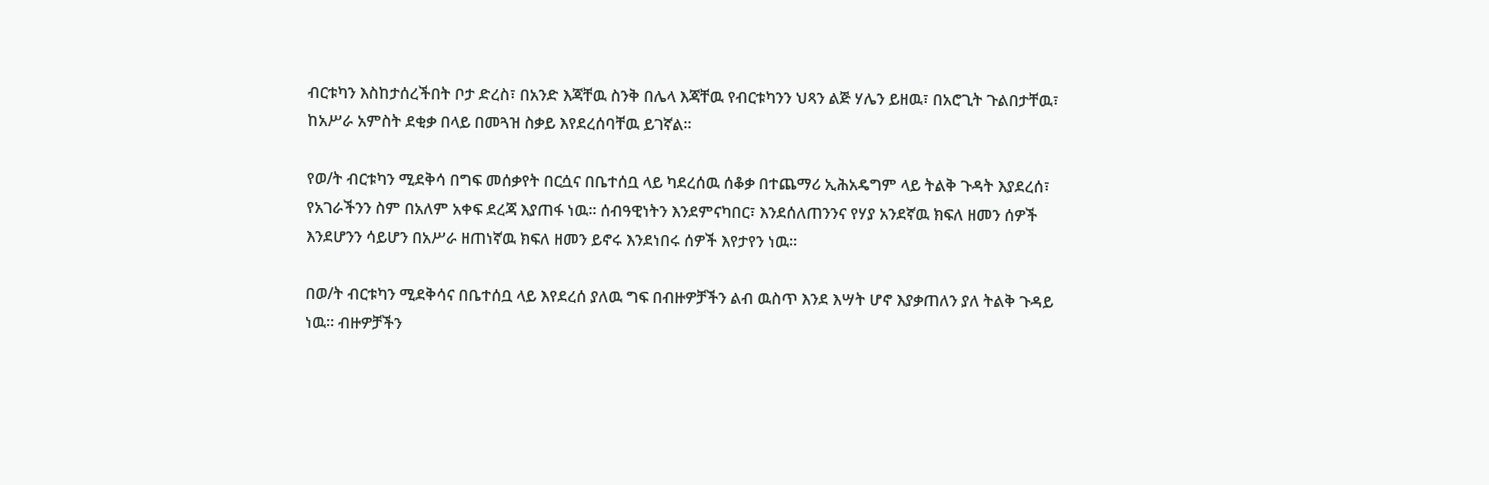ብርቱካን እስከታሰረችበት ቦታ ድረስ፣ በአንድ እጃቸዉ ስንቅ በሌላ እጃቸዉ የብርቱካንን ህጻን ልጅ ሃሌን ይዘዉ፣ በአሮጊት ጉልበታቸዉ፣ ከአሥራ አምስት ደቂቃ በላይ በመጓዝ ስቃይ እየደረሰባቸዉ ይገኛል።

የወ/ት ብርቱካን ሚደቅሳ በግፍ መሰቃየት በርሷና በቤተሰቧ ላይ ካደረሰዉ ሰቆቃ በተጨማሪ ኢሕአዴግም ላይ ትልቅ ጉዳት እያደረሰ፣ የአገራችንን ስም በአለም አቀፍ ደረጃ እያጠፋ ነዉ። ሰብዓዊነትን እንደምናካበር፣ እንደሰለጠንንና የሃያ አንደኛዉ ክፍለ ዘመን ሰዎች እንደሆንን ሳይሆን በአሥራ ዘጠነኛዉ ክፍለ ዘመን ይኖሩ እንደነበሩ ሰዎች እየታየን ነዉ።

በወ/ት ብርቱካን ሚደቅሳና በቤተሰቧ ላይ እየደረሰ ያለዉ ግፍ በብዙዎቻችን ልብ ዉስጥ እንደ እሣት ሆኖ እያቃጠለን ያለ ትልቅ ጉዳይ ነዉ። ብዙዎቻችን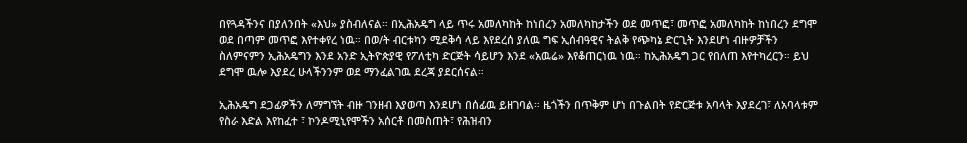በየጓዳችንና በያለንበት «እህ» ያስብለናል። በኢሕአዴግ ላይ ጥሩ አመለካከት ከነበረን አመለካከታችን ወደ መጥፎ፣ መጥፎ አመለካከት ከነበረን ደግሞ ወደ በጣም መጥፎ እየተቀየረ ነዉ። በወ/ት ብርቱካን ሚደቅሳ ላይ እየደረሰ ያለዉ ግፍ ኢሰብዓዊና ትልቅ የጭካኔ ድርጊት እንደሆነ ብዙዎቻችን ስለምናምን ኢሕአዴግን እንደ አንድ ኢትዮጵያዊ የፖለቲካ ድርጅት ሳይሆን እንደ «አዉሬ» እየቆጠርነዉ ነዉ። ከኢሕአዴግ ጋር የበለጠ እየተካረርን። ይህ ደግሞ ዉሎ እያደረ ሁላችንንም ወደ ማንፈልገዉ ደረጃ ያደርሰናል።

ኢሕአዴግ ደጋፊዎችን ለማግኘት ብዙ ገንዘብ እያወጣ እንደሆነ በሰፊዉ ይዘገባል። ዜጎችን በጥቅም ሆነ በጉልበት የድርጅቱ አባላት እያደረገ፣ ለአባላቱም የስራ እድል እየከፈተ ፣ ኮንዶሚኒየሞችን አሰርቶ በመስጠት፣ የሕዝብን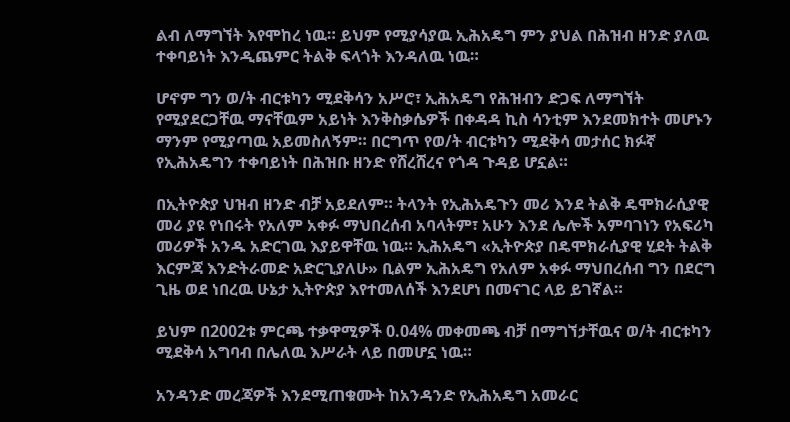ልብ ለማግኘት እየሞከረ ነዉ። ይህም የሚያሳያዉ ኢሕአዴግ ምን ያህል በሕዝብ ዘንድ ያለዉ ተቀባይነት እንዲጨምር ትልቅ ፍላጎት እንዳለዉ ነዉ።

ሆኖም ግን ወ/ት ብርቱካን ሚደቅሳን አሥሮ፣ ኢሕአዴግ የሕዝብን ድጋፍ ለማግኘት የሚያደርጋቸዉ ማናቸዉም አይነት እንቅስቃሴዎች በቀዳዳ ኪስ ሳንቲም እንደመክተት መሆኑን ማንም የሚያጣዉ አይመስለኝም። በርግጥ የወ/ት ብርቱካን ሚደቅሳ መታሰር ክፉኛ የኢሕአዴግን ተቀባይነት በሕዝቡ ዘንድ የሸረሸረና የጎዳ ጉዳይ ሆኗል።

በኢትዮጵያ ህዝብ ዘንድ ብቻ አይደለም። ትላንት የኢሕአዴጉን መሪ እንደ ትልቅ ዴሞክራሲያዊ መሪ ያዩ የነበሩት የአለም አቀፉ ማህበረሰብ አባላትም፣ አሁን እንደ ሌሎች አምባገነን የአፍሪካ መሪዎች አንዱ አድርገዉ እያይዋቸዉ ነዉ። ኢሕአዴግ «ኢትዮጵያ በዴሞክራሲያዊ ሂደት ትልቅ እርምጃ እንድትራመድ አድርጊያለሁ» ቢልም ኢሕአዴግ የአለም አቀፉ ማህበረሰብ ግን በደርግ ጊዜ ወደ ነበረዉ ሁኔታ ኢትዮጵያ እየተመለሰች እንደሆነ በመናገር ላይ ይገኛል።

ይህም በ2002ቱ ምርጫ ተቃዋሚዎች 0.04% መቀመጫ ብቻ በማግኘታቸዉና ወ/ት ብርቱካን ሚደቅሳ አግባብ በሌለዉ እሥራት ላይ በመሆኗ ነዉ።

አንዳንድ መረጃዎች እንደሚጠቁሙት ከአንዳንድ የኢሕአዴግ አመራር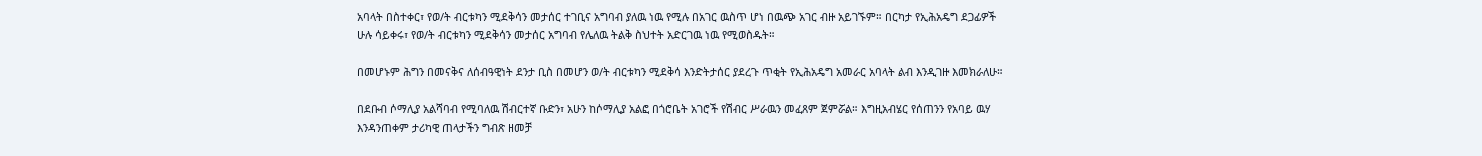አባላት በስተቀር፣ የወ/ት ብርቱካን ሚደቅሳን መታሰር ተገቢና አግባብ ያለዉ ነዉ የሚሉ በአገር ዉስጥ ሆነ በዉጭ አገር ብዙ አይገኙም። በርካታ የኢሕአዴግ ደጋፊዎች ሁሉ ሳይቀሩ፣ የወ/ት ብርቱካን ሚደቅሳን መታሰር አግባብ የሌለዉ ትልቅ ስህተት አድርገዉ ነዉ የሚወስዱት።

በመሆኑም ሕግን በመናቅና ለሰብዓዊነት ደንታ ቢስ በመሆን ወ/ት ብርቱካን ሚደቅሳ እንድትታሰር ያደረጉ ጥቂት የኢሕአዴግ አመራር አባላት ልብ እንዲገዙ እመክራለሁ።

በደቡብ ሶማሊያ አልሻባብ የሚባለዉ ሽብርተኛ ቡድን፣ አሁን ከሶማሊያ አልፎ በጎሮቤት አገሮች የሽብር ሥራዉን መፈጸም ጀምሯል። እግዚአብሄር የሰጠንን የአባይ ዉሃ እንዳንጠቀም ታሪካዊ ጠላታችን ግብጽ ዘመቻ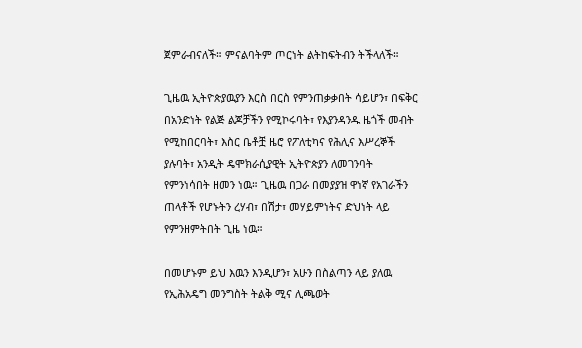ጀምራብናለች። ምናልባትም ጦርነት ልትከፍትብን ትችላለች።

ጊዜዉ ኢትዮጵያዉያን እርስ በርስ የምንጠቃቃበት ሳይሆን፣ በፍቅር በአንድነት የልጅ ልጆቻችን የሚኮሩባት፣ የእያንዳንዱ ዜጎች መብት የሚከበርባት፣ እስር ቤቶቿ ዜሮ የፖለቲካና የሕሊና እሥረኞች ያሉባት፣ አንዲት ዴሞክራሲያዊት ኢትዮጵያን ለመገንባት የምንነሳበት ዘመን ነዉ። ጊዜዉ በጋራ በመያያዝ ዋነኛ የአገራችን ጠላቶች የሆኑትን ረሃብ፣ በሽታ፣ መሃይምነትና ድህነት ላይ የምንዘምትበት ጊዜ ነዉ።

በመሆኑም ይህ እዉን እንዲሆን፣ አሁን በስልጣን ላይ ያለዉ የኢሕአዴግ መንግስት ትልቅ ሚና ሊጫወት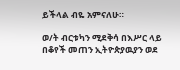ይችላል ብዬ አምናለሁ።

ወ/ት ብርቱካን ሚደቅሳ በእሥር ላይ በቆየች መጠን ኢትዮጵያዉያን ወደ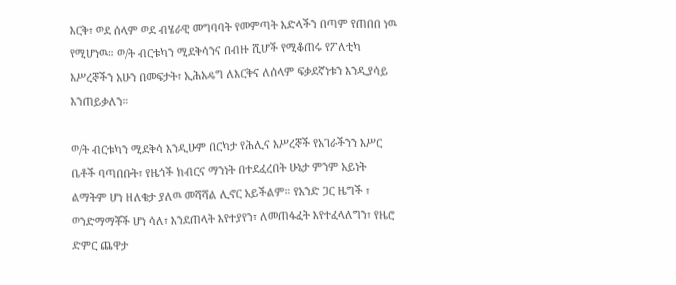እርቅ፣ ወደ ሰላም ወደ ብሄራዊ መግባባት የመምጣት እድላችን በጣም የጠበበ ነዉ የሚሆነዉ። ወ/ት ብርቱካን ሚደቅሳንና በብዙ ሺሆች የሚቆጠሩ የፖለቲካ እሥረኞችን አሁን በመፍታት፣ ኢሕአዴግ ለእርቅና ለሰላም ፍቃደኛነቱን እንዲያሳይ እንጠይቃለን።

ወ/ት ብርቱካን ሚደቅሳ እንዲሁም በርካታ የሕሊና እሥረኞች የአገራችንን እሥር ቤቶች ባጣበቡት፣ የዜጎች ክብርና ማንነት በተደፈረበት ሁኔታ ምንም አይነት ልማትም ሆነ ዘለቄታ ያለዉ መሻሻል ሊኖር አይችልም። የአንድ ጋር ዜግች ፣ ወንድማማቾች ሆነ ሳለ፣ እንደጠላት እየተያየን፣ ለመጠፋፈት እየተፈላለግን፣ የዜሮ ድምር ጨዋታ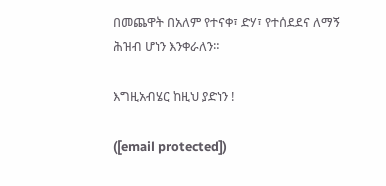በመጨዋት በአለም የተናቀ፣ ድሃ፣ የተሰደደና ለማኝ ሕዝብ ሆነን እንቀራለን።

እግዚአብሄር ከዚህ ያድነን !

([email protected])